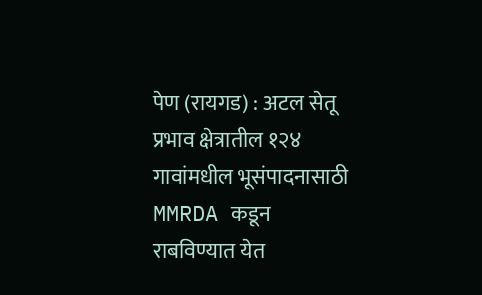पेण (रायगड) : अटल सेतू प्रभाव क्षेत्रातील १२४ गावांमधील भूसंपादनासाठी MMRDA कडून राबविण्यात येत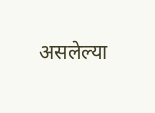असलेल्या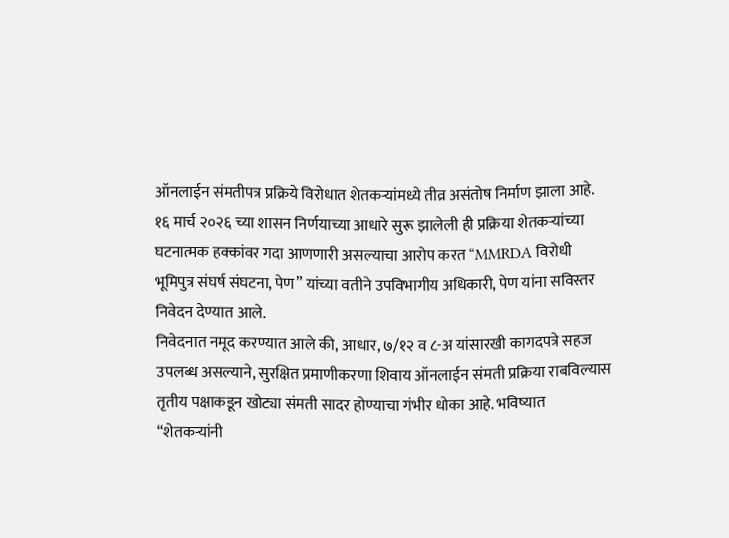ऑनलाईन संमतीपत्र प्रक्रिये विरोधात शेतकऱ्यांमध्ये तीव्र असंतोष निर्माण झाला आहे. १६ मार्च २०२६ च्या शासन निर्णयाच्या आधारे सुरू झालेली ही प्रक्रिया शेतकऱ्यांच्या घटनात्मक हक्कांवर गदा आणणारी असल्याचा आरोप करत “MMRDA विरोधी भूमिपुत्र संघर्ष संघटना, पेण” यांच्या वतीने उपविभागीय अधिकारी, पेण यांना सविस्तर निवेदन देण्यात आले.
निवेदनात नमूद करण्यात आले की, आधार, ७/१२ व ८-अ यांसारखी कागदपत्रे सहज उपलब्ध असल्याने, सुरक्षित प्रमाणीकरणा शिवाय ऑनलाईन संमती प्रक्रिया राबविल्यास तृतीय पक्षाकडून खोट्या संमती सादर होण्याचा गंभीर धोका आहे. भविष्यात “शेतकऱ्यांनी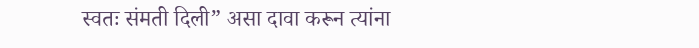स्वतः संमती दिली” असा दावा करून त्यांना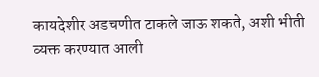कायदेशीर अडचणीत टाकले जाऊ शकते, अशी भीती व्यक्त करण्यात आली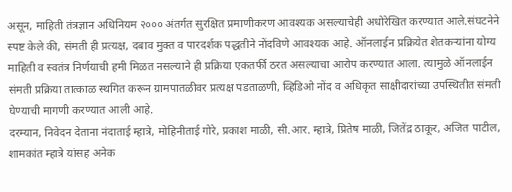असून, माहिती तंत्रज्ञान अधिनियम २००० अंतर्गत सुरक्षित प्रमाणीकरण आवश्यक असल्याचेही अधोरेखित करण्यात आले.संघटनेने स्पष्ट केले की, संमती ही प्रत्यक्ष, दबाव मुक्त व पारदर्शक पद्धतीने नोंदविणे आवश्यक आहे. ऑनलाईन प्रक्रियेत शेतकऱ्यांना योग्य माहिती व स्वतंत्र निर्णयाची हमी मिळत नसल्याने ही प्रक्रिया एकतर्फी ठरत असल्याचा आरोप करण्यात आला. त्यामुळे ऑनलाईन संमती प्रक्रिया तात्काळ स्थगित करून ग्रामपातळीवर प्रत्यक्ष पडताळणी, व्हिडिओ नोंद व अधिकृत साक्षीदारांच्या उपस्थितीत संमती घेण्याची मागणी करण्यात आली आहे.
दरम्यान, निवेदन देताना नंदाताई म्हात्रे, मोहिनीताई गोरे, प्रकाश माळी, सी.आर. म्हात्रे, प्रितेष माळी, जितेंद्र ठाकूर, अजित पाटील, शामकांत म्हात्रे यांसह अनेक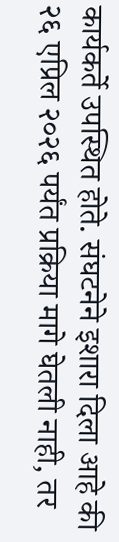कार्यकर्ते उपस्थित होते. संघटनेने इशारा दिला आहे की २६ एप्रिल २०२६ पर्यंत प्रक्रिया मागे घेतली नाही, तर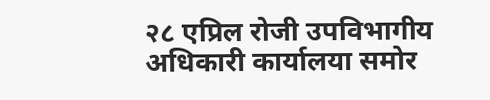२८ एप्रिल रोजी उपविभागीय अधिकारी कार्यालया समोर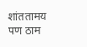शांततामय पण ठाम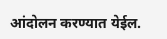आंदोलन करण्यात येईल.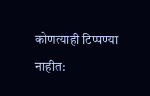कोणत्याही टिप्पण्या नाहीत: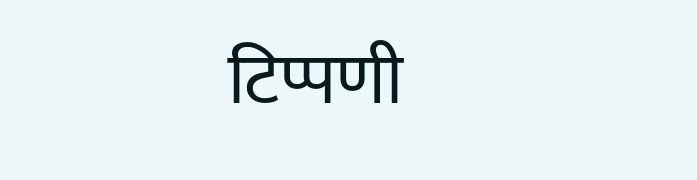टिप्पणी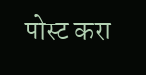पोस्ट करा